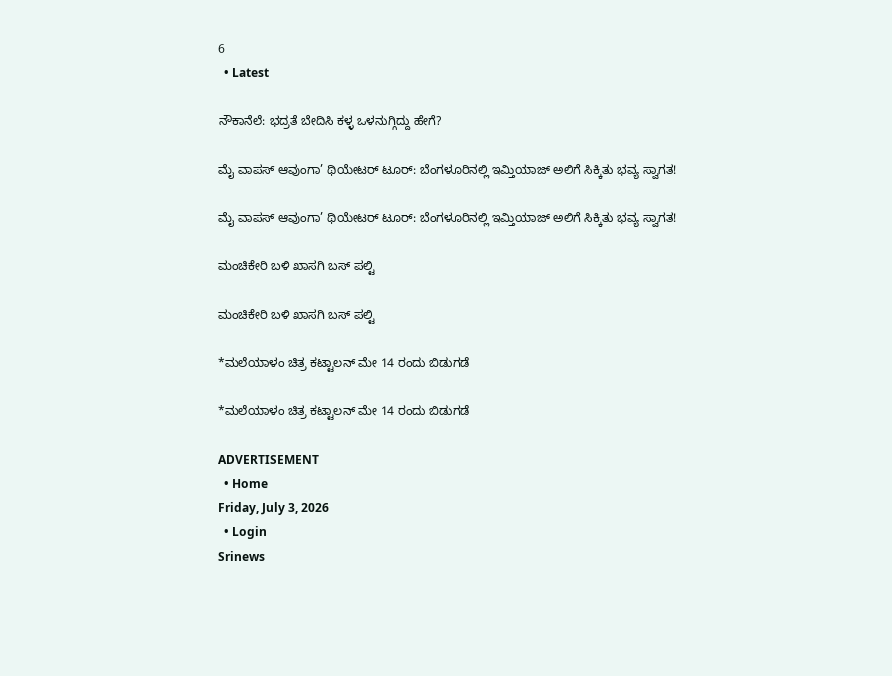6
  • Latest

ನೌಕಾನೆಲೆ: ಭದ್ರತೆ ಬೇದಿಸಿ ಕಳ್ಳ ಒಳನುಗ್ಗಿದ್ದು ಹೇಗೆ?

ಮೈ ವಾಪಸ್ ಆವುಂಗಾ’ ಥಿಯೇಟರ್ ಟೂರ್: ಬೆಂಗಳೂರಿನಲ್ಲಿ ಇಮ್ತಿಯಾಜ್ ಅಲಿಗೆ ಸಿಕ್ಕಿತು ಭವ್ಯ ಸ್ವಾಗತ!

ಮೈ ವಾಪಸ್ ಆವುಂಗಾ’ ಥಿಯೇಟರ್ ಟೂರ್: ಬೆಂಗಳೂರಿನಲ್ಲಿ ಇಮ್ತಿಯಾಜ್ ಅಲಿಗೆ ಸಿಕ್ಕಿತು ಭವ್ಯ ಸ್ವಾಗತ!

ಮಂಚಿಕೇರಿ‌ ಬಳಿ ಖಾಸಗಿ ಬಸ್ ಪಲ್ಟಿ

ಮಂಚಿಕೇರಿ‌ ಬಳಿ ಖಾಸಗಿ ಬಸ್ ಪಲ್ಟಿ

*ಮಲೆಯಾಳಂ ಚಿತ್ರ ಕಟ್ಟಾಲನ್ ಮೇ 14 ರಂದು ಬಿಡುಗಡೆ

*ಮಲೆಯಾಳಂ ಚಿತ್ರ ಕಟ್ಟಾಲನ್ ಮೇ 14 ರಂದು ಬಿಡುಗಡೆ

ADVERTISEMENT
  • Home
Friday, July 3, 2026
  • Login
Srinews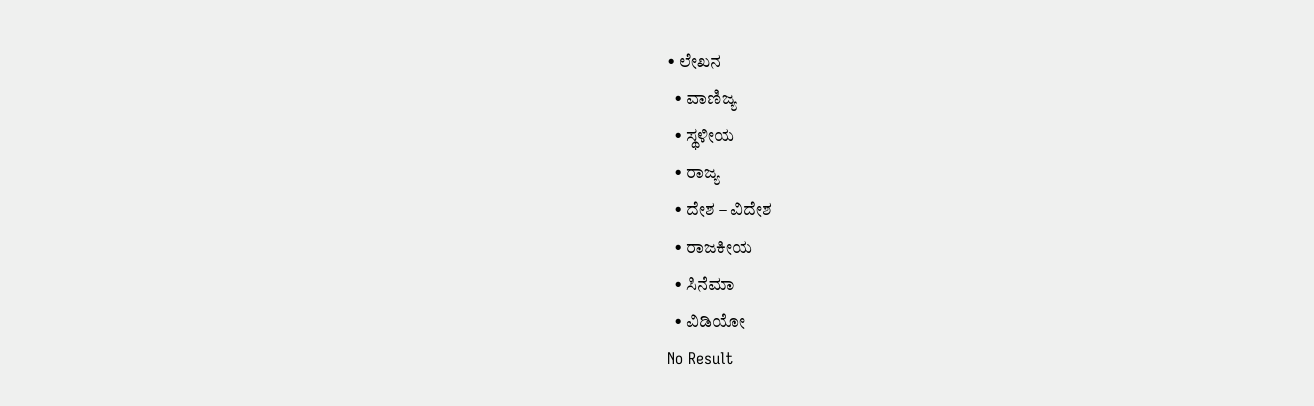• ಲೇಖನ
  • ವಾಣಿಜ್ಯ
  • ಸ್ಥಳೀಯ
  • ರಾಜ್ಯ
  • ದೇಶ – ವಿದೇಶ
  • ರಾಜಕೀಯ
  • ಸಿನೆಮಾ
  • ವಿಡಿಯೋ
No Result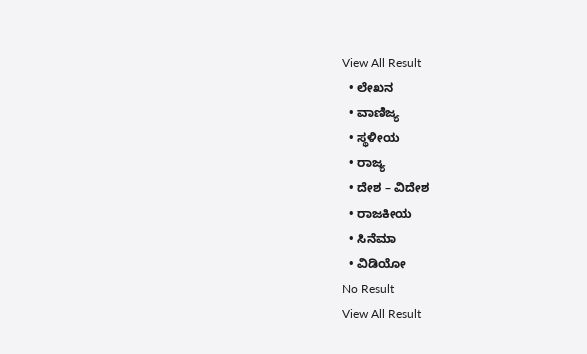View All Result
  • ಲೇಖನ
  • ವಾಣಿಜ್ಯ
  • ಸ್ಥಳೀಯ
  • ರಾಜ್ಯ
  • ದೇಶ – ವಿದೇಶ
  • ರಾಜಕೀಯ
  • ಸಿನೆಮಾ
  • ವಿಡಿಯೋ
No Result
View All Result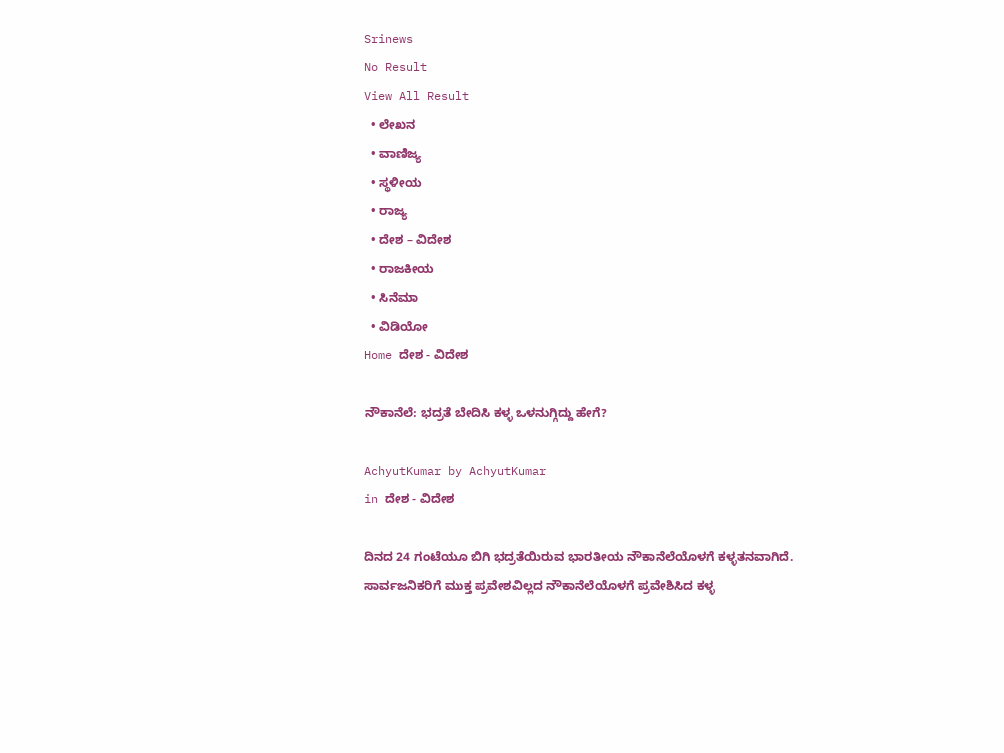Srinews
No Result
View All Result
  • ಲೇಖನ
  • ವಾಣಿಜ್ಯ
  • ಸ್ಥಳೀಯ
  • ರಾಜ್ಯ
  • ದೇಶ – ವಿದೇಶ
  • ರಾಜಕೀಯ
  • ಸಿನೆಮಾ
  • ವಿಡಿಯೋ
Home ದೇಶ - ವಿದೇಶ

ನೌಕಾನೆಲೆ: ಭದ್ರತೆ ಬೇದಿಸಿ ಕಳ್ಳ ಒಳನುಗ್ಗಿದ್ದು ಹೇಗೆ?

AchyutKumar by AchyutKumar
in ದೇಶ - ವಿದೇಶ

ದಿನದ 24 ಗಂಟೆಯೂ ಬಿಗಿ ಭದ್ರತೆಯಿರುವ ಭಾರತೀಯ ನೌಕಾನೆಲೆಯೊಳಗೆ ಕಳ್ಳತನವಾಗಿದೆ. ಸಾರ್ವಜನಿಕರಿಗೆ ಮುಕ್ತ ಪ್ರವೇಶವಿಲ್ಲದ ನೌಕಾನೆಲೆಯೊಳಗೆ ಪ್ರವೇಶಿಸಿದ ಕಳ್ಳ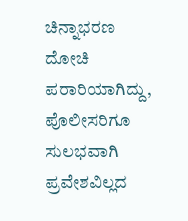ಚಿನ್ನಾಭರಣ ದೋಚಿ ಪರಾರಿಯಾಗಿದ್ದು, ಪೊಲೀಸರಿಗೂ ಸುಲಭವಾಗಿ ಪ್ರವೇಶವಿಲ್ಲದ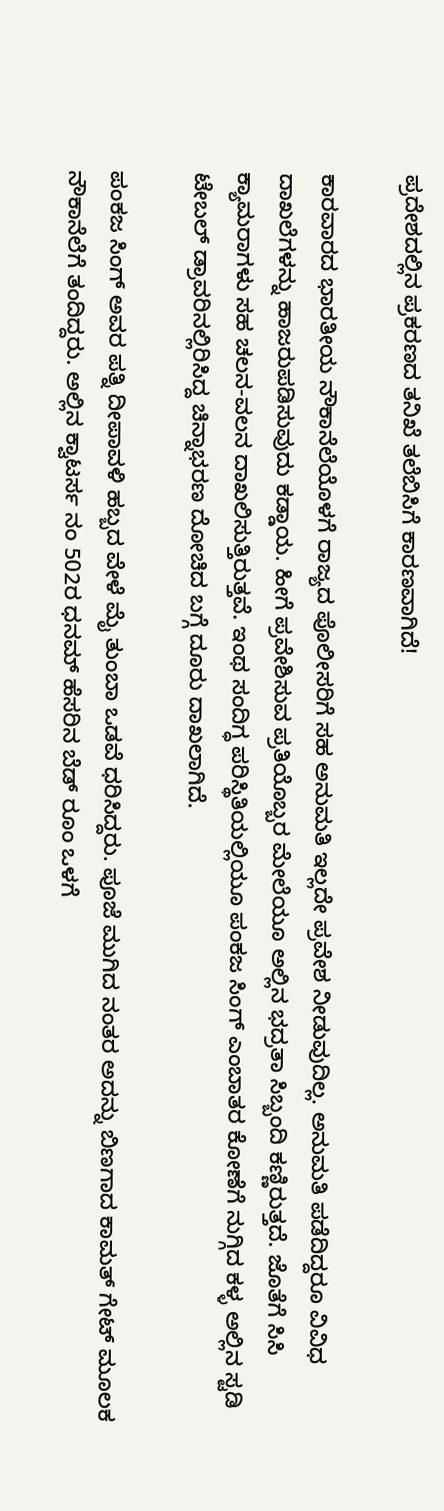ಪ್ರದೇಶದಲ್ಲಿನ ಪ್ರಕರಣದ ತನಿಖೆ ತಲೆಬಿಸಿಗೆ ಕಾರಣವಾಗಿದೆ!

ಕಾರವಾರದ ಭಾರತೀಯ ನೌಕಾನೆಲೆಯೊಳಗೆ ರಾಜ್ಯದ ಪೊಲೀಸರಿಗೆ ಸಹ ಅನುಮತಿ ಇಲ್ಲದೇ ಪ್ರವೇಶ ನೀಡುವುದಿಲ್ಲ. ಅನುಮತಿ ಪಡೆದಿದ್ದರೂ ವಿವಿಧ ದಾಖಲೆಗಳನ್ನು ಹಾಜರುಪಡಿಸುವುದು ಕಡ್ಡಾಯ. ಹೀಗೆ ಪ್ರವೇಶಿಸುವ ಪ್ರತಿಯೊಬ್ಬರ ಮೇಲೆಯೂ ಅಲ್ಲಿನ ಭದ್ರತಾ ಸಿಬ್ಬಂದಿ ಕಣ್ಣಿರುತ್ತದೆ. ಜೊತೆಗೆ ಸಿಸಿ ಕ್ಯಾಮರಾಗಳು ಸಹ ಚಲನ-ವಲನ ದಾಖಲಿಸುತ್ತಿರುತ್ತವೆ. ಇಂಥ ಸಂದಿಗ್ಧ ಪರಿಸ್ಥಿತಿಯಲ್ಲಿಯೂ ಪಂಕಜ ಸಿಂಗ್ ಎಂಬಾತರ ಕೋಣೆಗೆ ನುಗ್ಗಿದ ಕಳ್ಳ ಅಲ್ಲಿನ ಸ್ಟಡಿ ಟೇಬಲ್ ಡ್ರಾವರಿನಲ್ಲಿರಿಸಿದ್ದ ಚಿನ್ನಾಭರಣ ದೋಚಿದ ಬಗ್ಗೆ ದೂರು ದಾಖಲಾಗಿದೆ.

ಪಂಕಜ ಸಿಂಗ್ ಅವರ ಪತ್ನಿ ದೀಪಾವಳಿ ಹಬ್ಬದ ವೇಳೆ ಮೈ ತುಂಬಾ ಒಡವೆ ಧರಿಸಿದ್ದರು. ಪೂಜೆ ಮುಗಿದ ನಂತರ ಅದನ್ನು ಬಿಣಗಾದ ಕಾಮತ್ ಗೇಟ್ ಮೂಲಕ ನೌಕಾನೆಲೆಗೆ ತಂದಿದ್ದರು. ಅಲ್ಲಿನ ಕ್ವಾಟರ್ಸ ನಂ 502ರ ಧನಮ್ ಹೆಸರಿನ ಬೆಡ್ ರೂಂ ಒಳಗೆ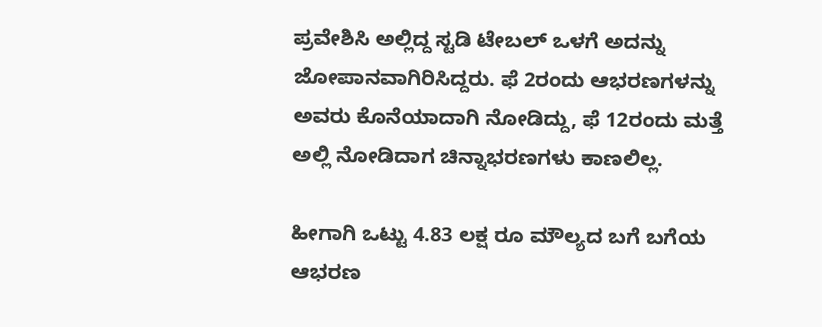ಪ್ರವೇಶಿಸಿ ಅಲ್ಲಿದ್ದ ಸ್ಟಡಿ ಟೇಬಲ್ ಒಳಗೆ ಅದನ್ನು ಜೋಪಾನವಾಗಿರಿಸಿದ್ದರು. ಫೆ 2ರಂದು ಆಭರಣಗಳನ್ನು ಅವರು ಕೊನೆಯಾದಾಗಿ ನೋಡಿದ್ದು, ಫೆ 12ರಂದು ಮತ್ತೆ ಅಲ್ಲಿ ನೋಡಿದಾಗ ಚಿನ್ನಾಭರಣಗಳು ಕಾಣಲಿಲ್ಲ.

ಹೀಗಾಗಿ ಒಟ್ಟು 4.83 ಲಕ್ಷ ರೂ ಮೌಲ್ಯದ ಬಗೆ ಬಗೆಯ ಆಭರಣ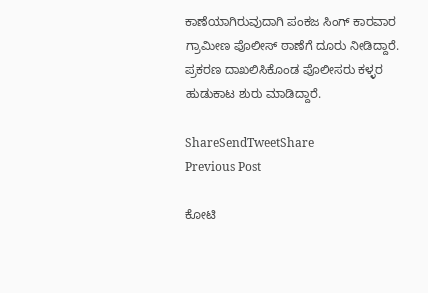ಕಾಣೆಯಾಗಿರುವುದಾಗಿ ಪಂಕಜ ಸಿಂಗ್ ಕಾರವಾರ ಗ್ರಾಮೀಣ ಪೊಲೀಸ್ ಠಾಣೆಗೆ ದೂರು ನೀಡಿದ್ದಾರೆ. ಪ್ರಕರಣ ದಾಖಲಿಸಿಕೊಂಡ ಪೊಲೀಸರು ಕಳ್ಳರ ಹುಡುಕಾಟ ಶುರು ಮಾಡಿದ್ದಾರೆ.

ShareSendTweetShare
Previous Post

ಕೋಟಿ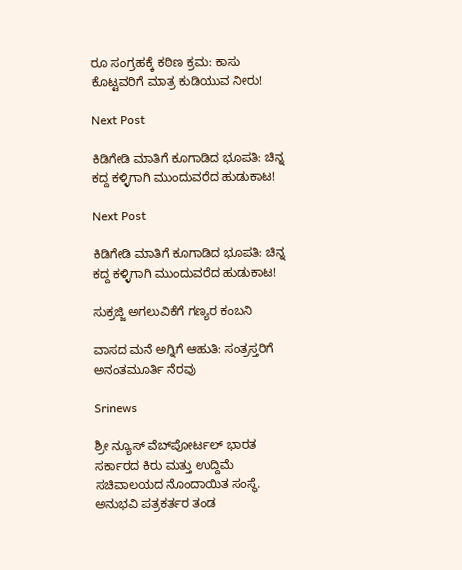ರೂ ಸಂಗ್ರಹಕ್ಕೆ ಕಠಿಣ ಕ್ರಮ: ಕಾಸು ಕೊಟ್ಟವರಿಗೆ ಮಾತ್ರ ಕುಡಿಯುವ ನೀರು!

Next Post

ಕಿಡಿಗೇಡಿ ಮಾತಿಗೆ ಕೂಗಾಡಿದ ಭೂಪತಿ: ಚಿನ್ನ ಕದ್ದ ಕಳ್ಳಿಗಾಗಿ ಮುಂದುವರೆದ ಹುಡುಕಾಟ!

Next Post

ಕಿಡಿಗೇಡಿ ಮಾತಿಗೆ ಕೂಗಾಡಿದ ಭೂಪತಿ: ಚಿನ್ನ ಕದ್ದ ಕಳ್ಳಿಗಾಗಿ ಮುಂದುವರೆದ ಹುಡುಕಾಟ!

ಸುಕ್ರಜ್ಜಿ ಅಗಲುವಿಕೆಗೆ ಗಣ್ಯರ ಕಂಬನಿ

ವಾಸದ ಮನೆ ಅಗ್ನಿಗೆ ಆಹುತಿ: ಸಂತ್ರಸ್ತರಿಗೆ ಅನಂತಮೂರ್ತಿ ನೆರವು

Srinews

ಶ್ರೀ ನ್ಯೂಸ್ ವೆಬ್‌ಪೋರ್ಟಲ್ ಭಾರತ ಸರ್ಕಾರದ ಕಿರು ಮತ್ತು ಉದ್ದಿಮೆ ಸಚಿವಾಲಯದ ನೊಂದಾಯಿತ ಸಂಸ್ಥೆ. ಅನುಭವಿ ಪತ್ರಕರ್ತರ ತಂಡ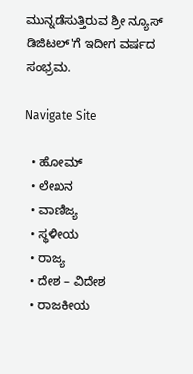ಮುನ್ನಡೆಸುತ್ತಿರುವ ಶ್ರೀ ನ್ಯೂಸ್ ಡಿಜಿಟಲ್'ಗೆ ಇದೀಗ ವರ್ಷದ ಸಂಭ್ರಮ.

Navigate Site

  • ಹೋಮ್
  • ಲೇಖನ
  • ವಾಣಿಜ್ಯ
  • ಸ್ಥಳೀಯ
  • ರಾಜ್ಯ
  • ದೇಶ – ವಿದೇಶ
  • ರಾಜಕೀಯ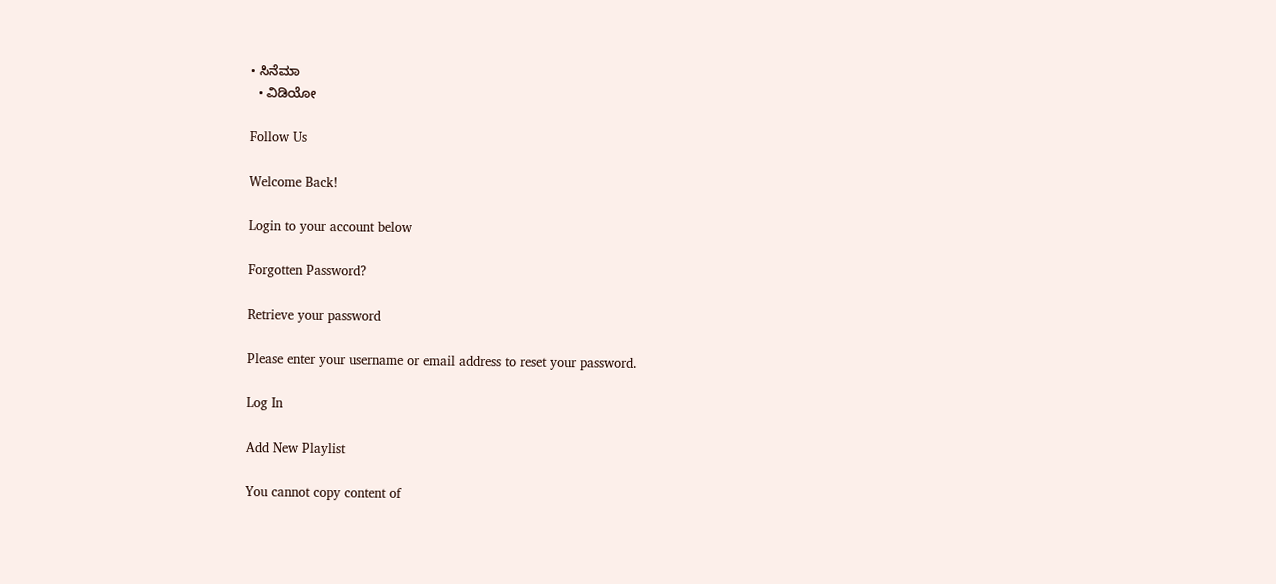• ಸಿನೆಮಾ
  • ವಿಡಿಯೋ

Follow Us

Welcome Back!

Login to your account below

Forgotten Password?

Retrieve your password

Please enter your username or email address to reset your password.

Log In

Add New Playlist

You cannot copy content of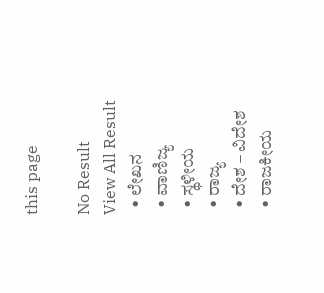this page

No Result
View All Result
  • ಲೇಖನ
  • ವಾಣಿಜ್ಯ
  • ಸ್ಥಳೀಯ
  • ರಾಜ್ಯ
  • ದೇಶ – ವಿದೇಶ
  • ರಾಜಕೀಯ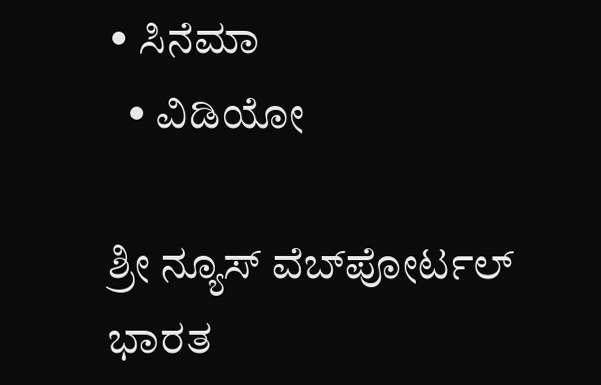• ಸಿನೆಮಾ
  • ವಿಡಿಯೋ

ಶ್ರೀ ನ್ಯೂಸ್ ವೆಬ್‌ಪೋರ್ಟಲ್ ಭಾರತ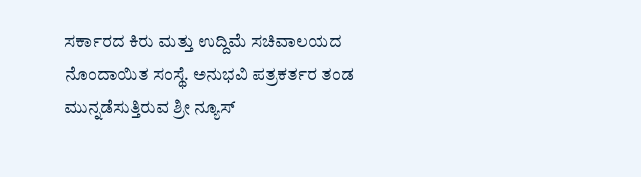ಸರ್ಕಾರದ ಕಿರು ಮತ್ತು ಉದ್ದಿಮೆ ಸಚಿವಾಲಯದ ನೊಂದಾಯಿತ ಸಂಸ್ಥೆ. ಅನುಭವಿ ಪತ್ರಕರ್ತರ ತಂಡ ಮುನ್ನಡೆಸುತ್ತಿರುವ ಶ್ರೀ ನ್ಯೂಸ್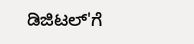ಡಿಜಿಟಲ್'ಗೆ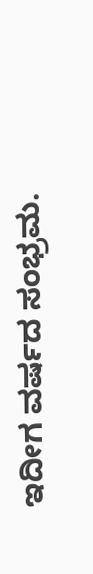ಇದೀಗ ವರ್ಷದ ಸಂಭ್ರಮ.